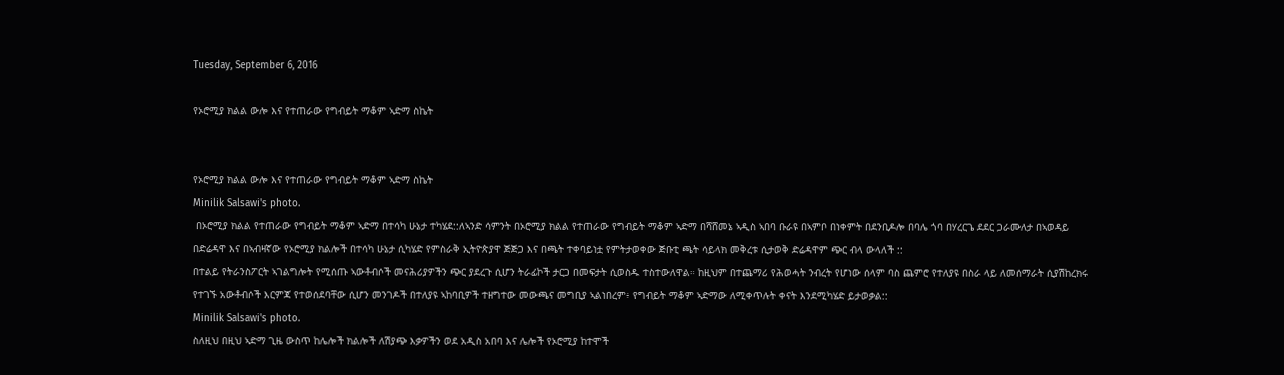Tuesday, September 6, 2016

የኦሮሚያ ክልል ውሎ እና የተጠራው የግብይት ማቆም ኣድማ ስኬት


የኦሮሚያ ክልል ውሎ እና የተጠራው የግብይት ማቆም ኣድማ ስኬት
Minilik Salsawi's photo.
 በኦሮሚያ ክልል የተጠራው የግብይት ማቆም ኣድማ በተሳካ ሁኔታ ተካሄደ::ለኣንድ ሳምንት በኦሮሚያ ክልል የተጠራው የግብይት ማቆም ኣድማ በሻሸመኔ ኣዲስ ኣበባ ቡራዩ በኣምቦ በነቀምት በደንቢዶሎ በባሌ ጎባ በሃረርጌ ደደር ጋራሙለታ በኣወዳይ በድሬዳዋ እና በኣብዛኛው የኦሮሚያ ክልሎች በተሳካ ሁኔታ ሲካሄድ የምስራቅ ኢትዮጵያዋ ጅጅጋ እና በጫት ተቀባይነቷ የምትታወቀው ጅቡቲ ጫት ሳይላክ መቅረቱ ሲታወቅ ድሬዳዋም ጭር ብላ ውላለች ::
በተልይ የትራንስፖርት ኣገልግሎት የሚሰጡ ኣውቶብሶች መናሕሪያዎችን ጭር ያደረጉ ሲሆን ትራፊኮች ታርጋ በመፍታት ሲወስዱ ተስተውለዋል። ከዚህም በተጨማሪ የሕወሓት ንብረት የሆነው ሰላም ባስ ጨምሮ የተለያዩ በስራ ላይ ለመሰማራት ሲያሽከረክሩ የተገኙ አውቶብሶች እርምጃ የተወሰደባቸው ሲሆን መንገዶች በተለያዩ ኣከባቢዎች ተዘግተው መውጫና መግቢያ ኣልነበረም፥ የግብይት ማቆም ኣድማው ለሚቀጥሉት ቀናት እንደሚካሄድ ይታወቃል::
Minilik Salsawi's photo.
ስለዚህ በዚህ ኣድማ ጊዜ ውስጥ ከሌሎች ክልሎች ለሽያጭ እቃዎችን ወደ አዲስ አበባ እና ሌሎች የኦሮሚያ ከተሞች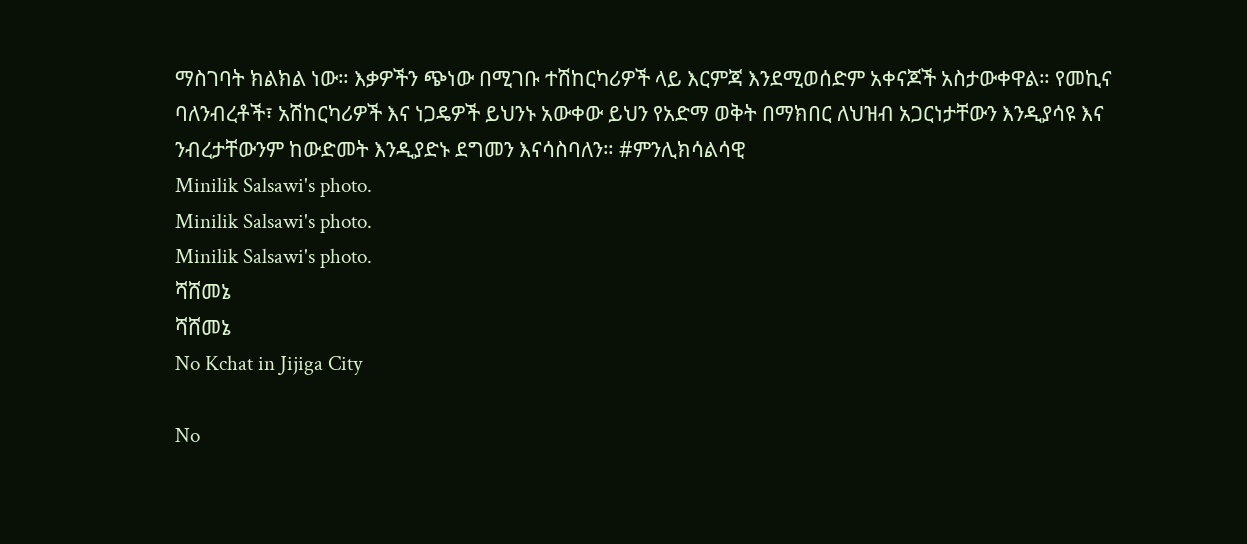ማስገባት ክልክል ነው። እቃዎችን ጭነው በሚገቡ ተሽከርካሪዎች ላይ እርምጃ እንደሚወሰድም አቀናጆች አስታውቀዋል። የመኪና ባለንብረቶች፣ አሽከርካሪዎች እና ነጋዴዎች ይህንኑ አውቀው ይህን የአድማ ወቅት በማክበር ለህዝብ አጋርነታቸውን እንዲያሳዩ እና ንብረታቸውንም ከውድመት እንዲያድኑ ደግመን እናሳስባለን። #ምንሊክሳልሳዊ
Minilik Salsawi's photo.
Minilik Salsawi's photo.
Minilik Salsawi's photo.
ሻሸመኔ
ሻሸመኔ
No Kchat in Jijiga City

No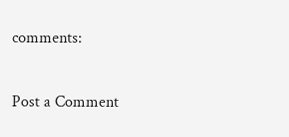comments:

Post a Comment